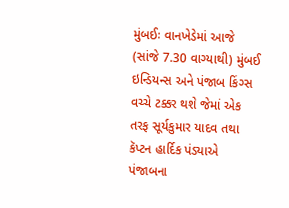મુંબઈઃ વાનખેડેમાં આજે (સાંજે 7.30 વાગ્યાથી) મુંબઈ ઇન્ડિયન્સ અને પંજાબ કિંગ્સ વચ્ચે ટક્કર થશે જેમાં એક તરફ સૂર્યકુમાર યાદવ તથા કૅપ્ટન હાર્દિક પંડ્યાએ પંજાબના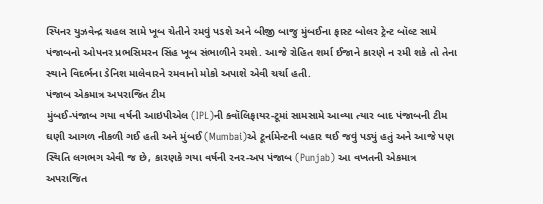સ્પિનર યુઝવેન્દ્ર ચહલ સામે ખૂબ ચેતીને રમવું પડશે અને બીજી બાજુ મુંબઈના ફાસ્ટ બોલર ટ્રેન્ટ બૉલ્ટ સામે પંજાબનો ઓપનર પ્રભસિમરન સિંહ ખૂબ સંભાળીને રમશે. આજે રોહિત શર્મા ઈજાને કારણે ન રમી શકે તો તેના સ્થાને વિદર્ભના ડેનિશ માલેવારને રમવાનો મોકો અપાશે એવી ચર્ચા હતી.
પંજાબ એકમાત્ર અપરાજિત ટીમ
મુંબઈ-પંજાબ ગયા વર્ષની આઇપીએલ (IPL)ની ક્વૉલિફાયર-ટૂમાં સામસામે આવ્યા ત્યાર બાદ પંજાબની ટીમ ઘણી આગળ નીકળી ગઈ હતી અને મુંબઈ (Mumbai)એ ટૂર્નામેન્ટની બહાર થઈ જવું પડ્યું હતું અને આજે પણ સ્થિતિ લગભગ એવી જ છે, કારણકે ગયા વર્ષની રનર-અપ પંજાબ (Punjab) આ વખતની એકમાત્ર અપરાજિત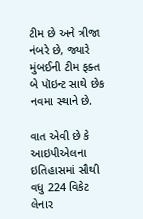ટીમ છે અને ત્રીજા નંબરે છે, જ્યારે મુંબઈની ટીમ ફક્ત બે પૉઇન્ટ સાથે છેક નવમા સ્થાને છે.

વાત એવી છે કે આઇપીએલના ઇતિહાસમાં સૌથી વધુ 224 વિકેટ લેનાર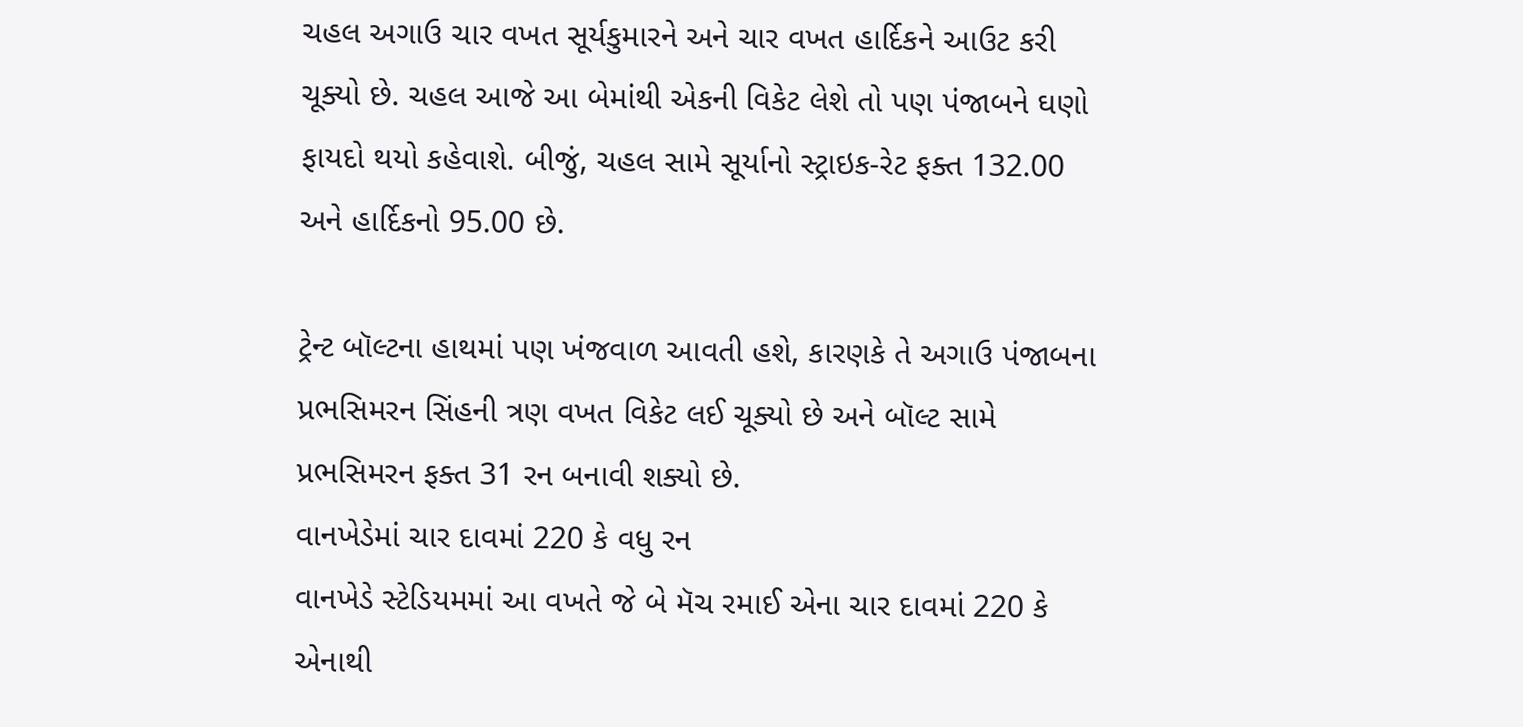ચહલ અગાઉ ચાર વખત સૂર્યકુમારને અને ચાર વખત હાર્દિકને આઉટ કરી ચૂક્યો છે. ચહલ આજે આ બેમાંથી એકની વિકેટ લેશે તો પણ પંજાબને ઘણો ફાયદો થયો કહેવાશે. બીજું, ચહલ સામે સૂર્યાનો સ્ટ્રાઇક-રેટ ફક્ત 132.00 અને હાર્દિકનો 95.00 છે.

ટ્રેન્ટ બૉલ્ટના હાથમાં પણ ખંજવાળ આવતી હશે, કારણકે તે અગાઉ પંજાબના પ્રભસિમરન સિંહની ત્રણ વખત વિકેટ લઈ ચૂક્યો છે અને બૉલ્ટ સામે પ્રભસિમરન ફક્ત 31 રન બનાવી શક્યો છે.
વાનખેડેમાં ચાર દાવમાં 220 કે વધુ રન
વાનખેડે સ્ટેડિયમમાં આ વખતે જે બે મૅચ રમાઈ એના ચાર દાવમાં 220 કે એનાથી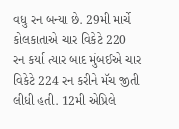વધુ રન બન્યા છે. 29મી માર્ચે કોલકાતાએ ચાર વિકેટે 220 રન કર્યા ત્યાર બાદ મુંબઈએ ચાર વિકેટે 224 રન કરીને મૅચ જીતી લીધી હતી. 12મી એપ્રિલે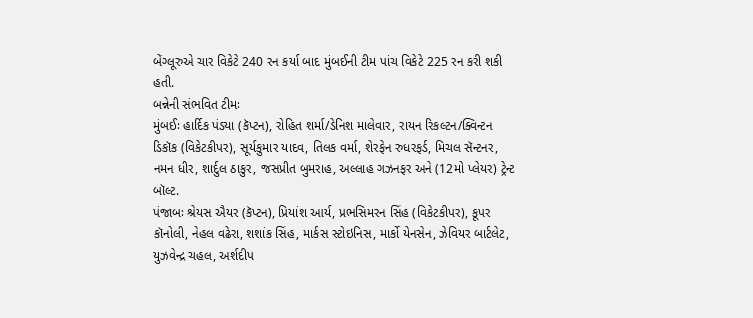બેંગ્લૂરુએ ચાર વિકેટે 240 રન કર્યા બાદ મુંબઈની ટીમ પાંચ વિકેટે 225 રન કરી શકી હતી.
બન્નેની સંભવિત ટીમઃ
મુંબઈઃ હાર્દિક પંડ્યા (કૅપ્ટન), રોહિત શર્મા/ડેનિશ માલેવાર, રાયન રિકલ્ટન/ક્વિન્ટન ડિકૉક (વિકેટકીપર), સૂર્યકુમાર યાદવ, તિલક વર્મા, શેરફેન રુધરફર્ડ, મિચલ સૅન્ટનર, નમન ધીર, શાર્દુલ ઠાકુર, જસપ્રીત બુમરાહ, અલ્લાહ ગઝનફર અને (12મો પ્લેયર) ટ્રેન્ટ બૉલ્ટ.
પંજાબઃ શ્રેયસ ઐયર (કૅપ્ટન), પ્રિયાંશ આર્ય, પ્રભસિમરન સિંહ (વિકેટકીપર), કૂપર કૉનોલી, નેહલ વઢેરા, શશાંક સિંહ, માર્કસ સ્ટોઇનિસ, માર્કો યેનસેન, ઝેવિયર બાર્ટલેટ, યુઝવેન્દ્ર ચહલ, અર્શદીપ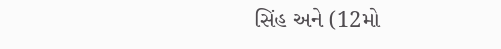સિંહ અને (12મો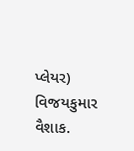પ્લેયર) વિજયકુમાર વૈશાક.